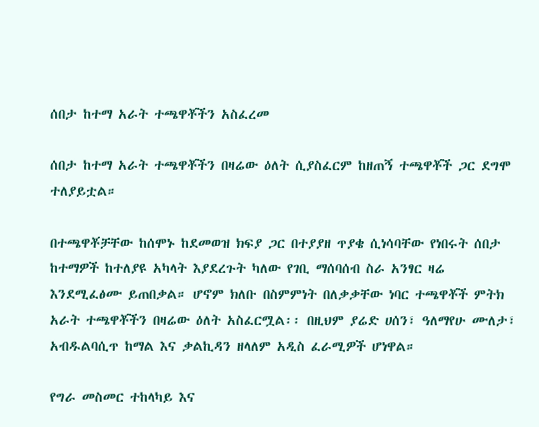ሰበታ ከተማ አራት ተጫዋቾችን አስፈረመ

ሰበታ ከተማ አራት ተጫዋቾችን በዛሬው ዕለት ሲያስፈርም ከዘጠኝ ተጫዋቾች ጋር ደግሞ ተለያይቷል።

በተጫዋቾቻቸው ከሰሞኑ ከደመወዝ ክፍያ ጋር በተያያዘ ጥያቄ ሲነሳባቸው የነበሩት ሰበታ ከተማዎች ከተለያዩ አካላት እያደረጉት ካለው የገቢ ማሰባሰብ ስራ አንፃር ዛሬ እንደሚፈፅሙ ይጠበቃል። ሆኖም ክለቡ በስምምነት በለቃቃቸው ነባር ተጫዋቾች ምትክ አራት ተጫዋቾችን በዛሬው ዕለት አስፈርሟል፡፡ በዚህም ያሬድ ሀሰን፣ ዓለማየሁ ሙለታ፣ አብዱልባሲጥ ከማል እና ቃልኪዳን ዘላለም አዲስ ፈራሚዎች ሆነዋል።

የግራ መስመር ተከላካይ እና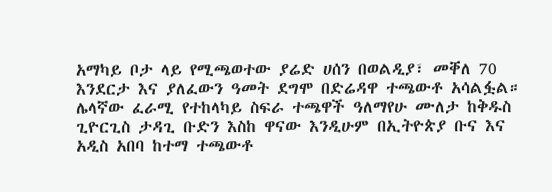አማካይ ቦታ ላይ የሚጫወተው ያሬድ ሀሰን በወልዲያ፣ መቐለ 70 እንደርታ እና ያለፈውን ዓመት ደግሞ በድሬዳዋ ተጫውቶ አሳልፏል። ሌላኛው ፈራሚ የተከላካይ ስፍራ ተጫዋች ዓለማየሁ ሙለታ ከቅዱስ ጊዮርጊስ ታዳጊ ቡድን እስከ ዋናው እንዲሁም በኢትዮጵያ ቡና እና አዲስ አበባ ከተማ ተጫውቶ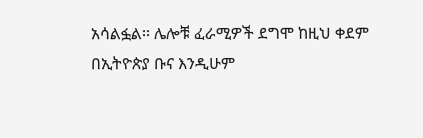አሳልፏል፡፡ ሌሎቹ ፈራሚዎች ደግሞ ከዚህ ቀደም በኢትዮጵያ ቡና እንዲሁም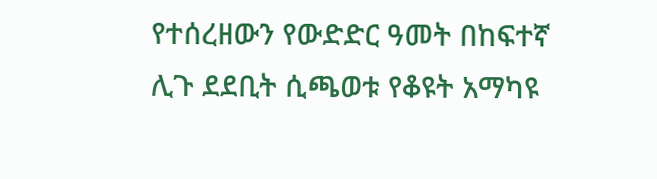የተሰረዘውን የውድድር ዓመት በከፍተኛ ሊጉ ደደቢት ሲጫወቱ የቆዩት አማካዩ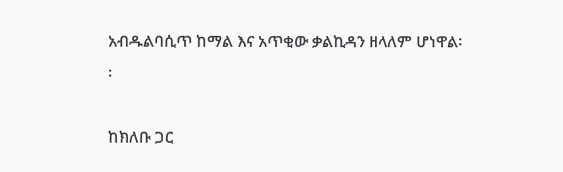አብዱልባሲጥ ከማል እና አጥቂው ቃልኪዳን ዘላለም ሆነዋል፡፡

ከክለቡ ጋር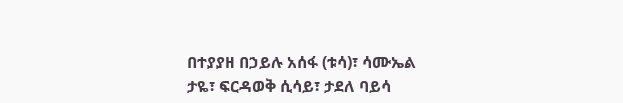በተያያዘ በኃይሉ አሰፋ (ቱሳ)፣ ሳሙኤል ታዬ፣ ፍርዳወቅ ሲሳይ፣ ታደለ ባይሳ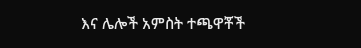እና ሌሎች አምስት ተጫዋቾች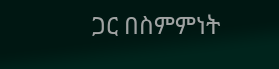ጋር በስምምነት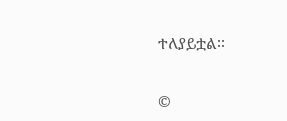ተለያይቷል፡፡


©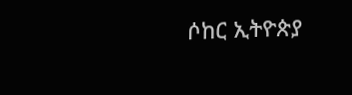ሶከር ኢትዮጵያ